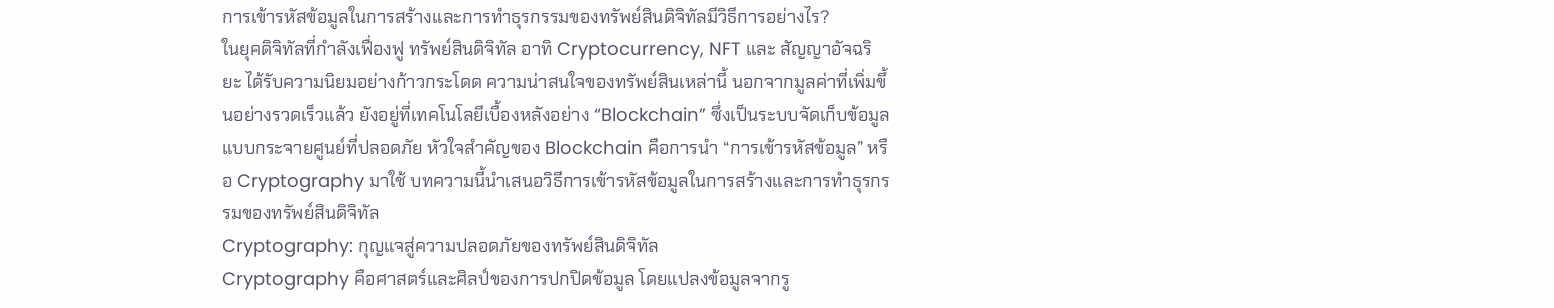การเข้ารหัสข้อมูลในการสร้างและการทำธุรกรรมของทรัพย์สินดิจิทัลมีวิธีการอย่างไร?
ในยุคดิจิทัลที่กำลังเฟื่องฟู ทรัพย์สินดิจิทัล อาทิ Cryptocurrency, NFT และ สัญญาอัจฉริยะ ได้รับความนิยมอย่างก้าวกระโดด ความน่าสนใจของทรัพย์สินเหล่านี้ นอกจากมูลค่าที่เพิ่มขึ้นอย่างรวดเร็วแล้ว ยังอยู่ที่เทคโนโลยีเบื้องหลังอย่าง “Blockchain” ซึ่งเป็นระบบจัดเก็บข้อมูลแบบกระจายศูนย์ที่ปลอดภัย หัวใจสำคัญของ Blockchain คือการนำ “การเข้ารหัสข้อมูล” หรือ Cryptography มาใช้ บทความนี้นำเสนอวิธีการเข้ารหัสข้อมูลในการสร้างและการทำธุรกรรมของทรัพย์สินดิจิทัล
Cryptography: กุญแจสู่ความปลอดภัยของทรัพย์สินดิจิทัล
Cryptography คือศาสตร์และศิลป์ของการปกปิดข้อมูล โดยแปลงข้อมูลจากรู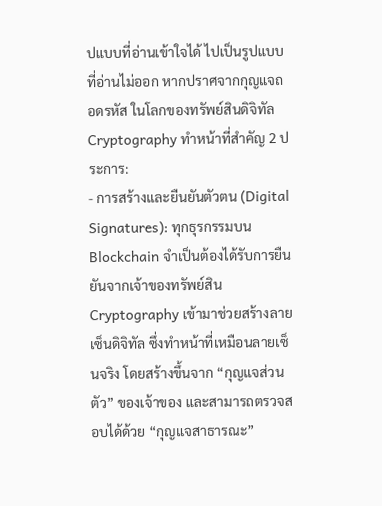ปแบบที่อ่านเข้าใจได้ ไปเป็นรูปแบบที่อ่านไม่ออก หากปราศจากกุญแจถอดรหัส ในโลกของทรัพย์สินดิจิทัล Cryptography ทำหน้าที่สำคัญ 2 ประการ:
- การสร้างและยืนยันตัวตน (Digital Signatures): ทุกธุรกรรมบน Blockchain จำเป็นต้องได้รับการยืนยันจากเจ้าของทรัพย์สิน Cryptography เข้ามาช่วยสร้างลายเซ็นดิจิทัล ซึ่งทำหน้าที่เหมือนลายเซ็นจริง โดยสร้างขึ้นจาก “กุญแจส่วนตัว” ของเจ้าของ และสามารถตรวจสอบได้ด้วย “กุญแจสาธารณะ”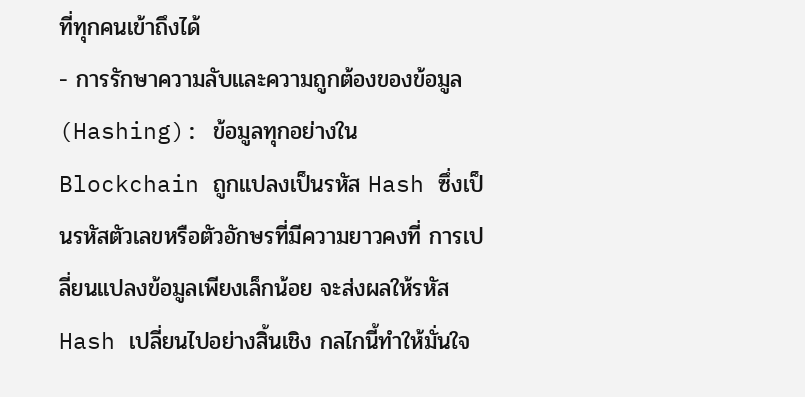ที่ทุกคนเข้าถึงได้
- การรักษาความลับและความถูกต้องของข้อมูล (Hashing): ข้อมูลทุกอย่างใน Blockchain ถูกแปลงเป็นรหัส Hash ซึ่งเป็นรหัสตัวเลขหรือตัวอักษรที่มีความยาวคงที่ การเปลี่ยนแปลงข้อมูลเพียงเล็กน้อย จะส่งผลให้รหัส Hash เปลี่ยนไปอย่างสิ้นเชิง กลไกนี้ทำให้มั่นใจ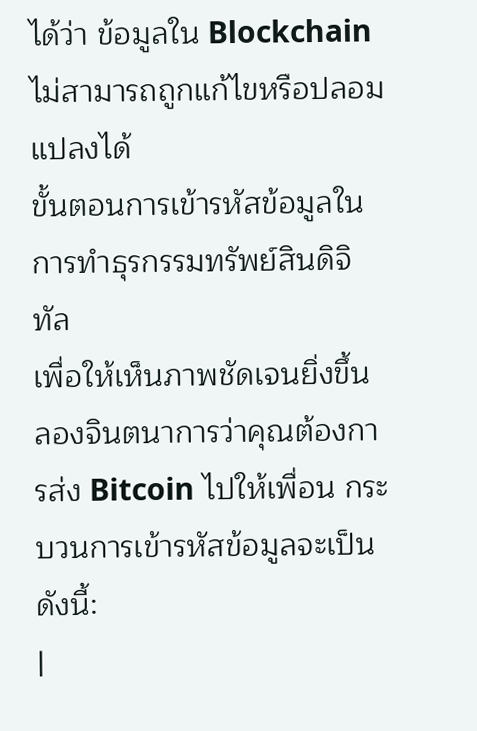ได้ว่า ข้อมูลใน Blockchain ไม่สามารถถูกแก้ไขหรือปลอมแปลงได้
ขั้นตอนการเข้ารหัสข้อมูลในการทำธุรกรรมทรัพย์สินดิจิทัล
เพื่อให้เห็นภาพชัดเจนยิ่งขึ้น ลองจินตนาการว่าคุณต้องการส่ง Bitcoin ไปให้เพื่อน กระบวนการเข้ารหัสข้อมูลจะเป็นดังนี้:
|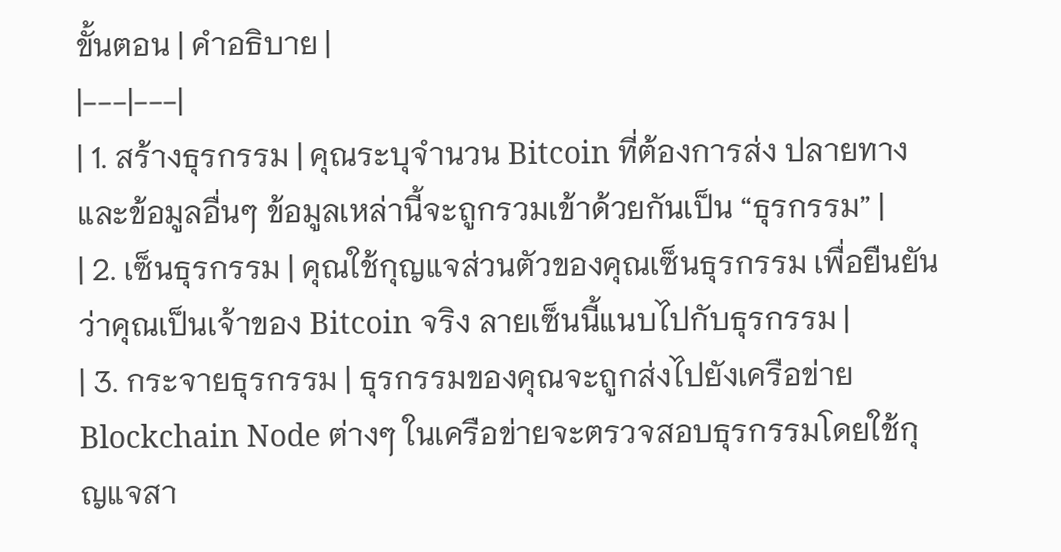ขั้นตอน | คำอธิบาย |
|---|---|
| 1. สร้างธุรกรรม | คุณระบุจำนวน Bitcoin ที่ต้องการส่ง ปลายทาง และข้อมูลอื่นๆ ข้อมูลเหล่านี้จะถูกรวมเข้าด้วยกันเป็น “ธุรกรรม” |
| 2. เซ็นธุรกรรม | คุณใช้กุญแจส่วนตัวของคุณเซ็นธุรกรรม เพื่อยืนยันว่าคุณเป็นเจ้าของ Bitcoin จริง ลายเซ็นนี้แนบไปกับธุรกรรม |
| 3. กระจายธุรกรรม | ธุรกรรมของคุณจะถูกส่งไปยังเครือข่าย Blockchain Node ต่างๆ ในเครือข่ายจะตรวจสอบธุรกรรมโดยใช้กุญแจสา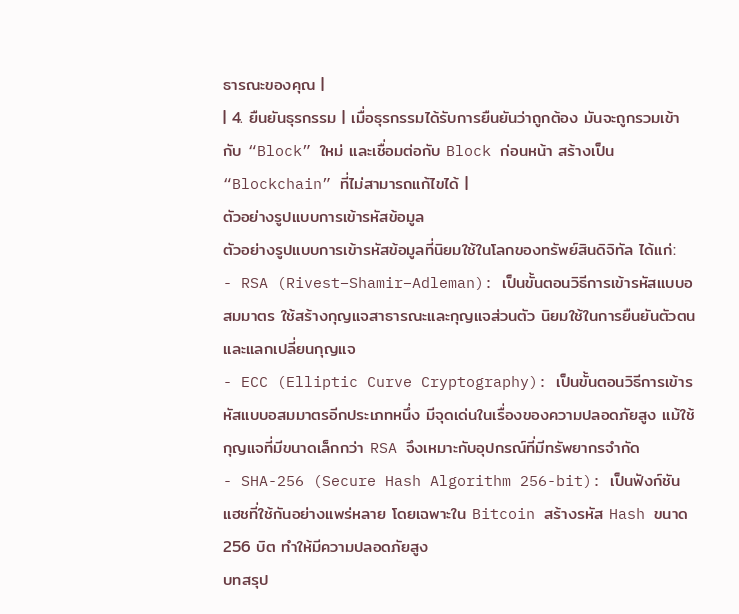ธารณะของคุณ |
| 4. ยืนยันธุรกรรม | เมื่อธุรกรรมได้รับการยืนยันว่าถูกต้อง มันจะถูกรวมเข้ากับ “Block” ใหม่ และเชื่อมต่อกับ Block ก่อนหน้า สร้างเป็น “Blockchain” ที่ไม่สามารถแก้ไขได้ |
ตัวอย่างรูปแบบการเข้ารหัสข้อมูล
ตัวอย่างรูปแบบการเข้ารหัสข้อมูลที่นิยมใช้ในโลกของทรัพย์สินดิจิทัล ได้แก่:
- RSA (Rivest–Shamir–Adleman): เป็นขั้นตอนวิธีการเข้ารหัสแบบอสมมาตร ใช้สร้างกุญแจสาธารณะและกุญแจส่วนตัว นิยมใช้ในการยืนยันตัวตนและแลกเปลี่ยนกุญแจ
- ECC (Elliptic Curve Cryptography): เป็นขั้นตอนวิธีการเข้ารหัสแบบอสมมาตรอีกประเภทหนึ่ง มีจุดเด่นในเรื่องของความปลอดภัยสูง แม้ใช้กุญแจที่มีขนาดเล็กกว่า RSA จึงเหมาะกับอุปกรณ์ที่มีทรัพยากรจำกัด
- SHA-256 (Secure Hash Algorithm 256-bit): เป็นฟังก์ชันแฮชที่ใช้กันอย่างแพร่หลาย โดยเฉพาะใน Bitcoin สร้างรหัส Hash ขนาด 256 บิต ทำให้มีความปลอดภัยสูง
บทสรุป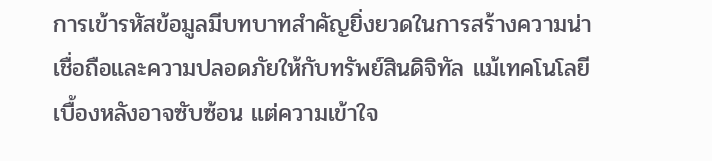การเข้ารหัสข้อมูลมีบทบาทสำคัญยิ่งยวดในการสร้างความน่าเชื่อถือและความปลอดภัยให้กับทรัพย์สินดิจิทัล แม้เทคโนโลยีเบื้องหลังอาจซับซ้อน แต่ความเข้าใจ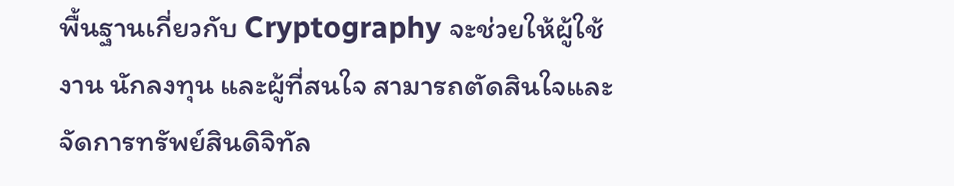พื้นฐานเกี่ยวกับ Cryptography จะช่วยให้ผู้ใช้งาน นักลงทุน และผู้ที่สนใจ สามารถตัดสินใจและจัดการทรัพย์สินดิจิทัล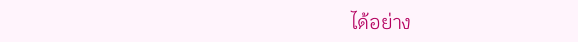ได้อย่าง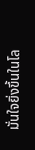มั่นใจยิ่งขึ้นในโล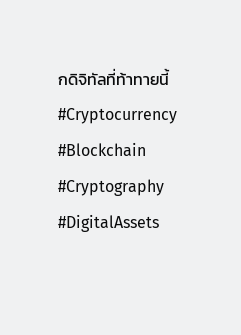กดิจิทัลที่ท้าทายนี้
#Cryptocurrency #Blockchain #Cryptography #DigitalAssets